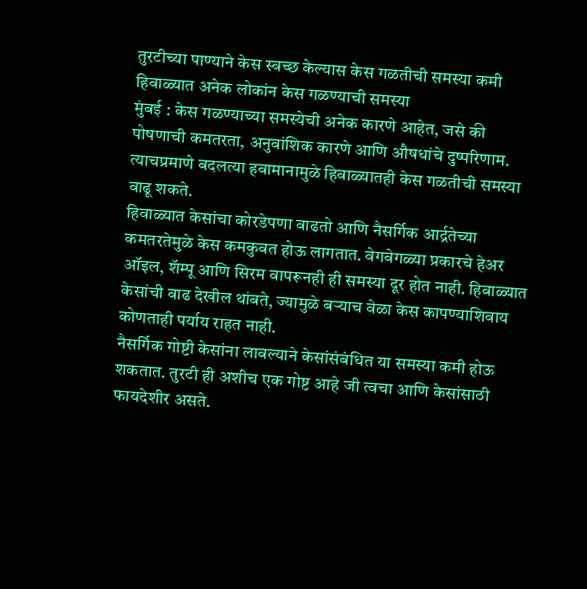तुरटीच्या पाण्याने केस स्वच्छ केल्यास केस गळतीची समस्या कमी
हिवाळ्यात अनेक लोकांन केस गळण्याची समस्या
मुंबई : केस गळण्याच्या समस्येची अनेक कारणे आहेत, जसे की पोषणाची कमतरता, अनुवांशिक कारणे आणि औषधांचे दुष्परिणाम. त्याचप्रमाणे बदलत्या हवामानामुळे हिवाळ्यातही केस गळतीची समस्या वाढू शकते.
हिवाळ्यात केसांचा कोरडेपणा वाढतो आणि नैसर्गिक आर्द्रतेच्या कमतरतेमुळे केस कमकुवत होऊ लागतात. वेगवेगळ्या प्रकारचे हेअर ऑइल, शॅम्पू आणि सिरम वापरूनही ही समस्या दूर होत नाही. हिवाळ्यात केसांची वाढ देखील थांबते, ज्यामुळे बऱ्याच वेळा केस कापण्याशिवाय कोणताही पर्याय राहत नाही.
नैसर्गिक गोष्टी केसांना लावल्याने केसांसंबंधित या समस्या कमी होऊ शकतात. तुरटी ही अशीच एक गोष्ट आहे जी त्वचा आणि केसांसाठी फायदेशीर असते.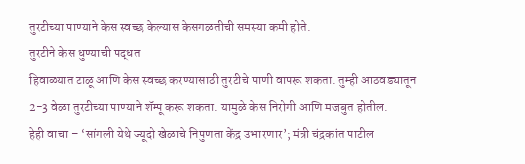तुरटीच्या पाण्याने केस स्वच्छ केल्यास केसगळतीची समस्या कमी होते.
तुरटीने केस धुण्याची पद्धत
हिवाळ्यात टाळू आणि केस स्वच्छ करण्यासाठी तुरटीचे पाणी वापरू शकता. तुम्ही आठवड्यातून 2-3 वेळा तुरटीच्या पाण्याने शॅम्पू करू शकता. यामुळे केस निरोगी आणि मजबुत होतील.
हेही वाचा – ‘सांगली येथे ज्यूदो खेळाचे निपुणता केंद्र उभारणार’; मंत्री चंद्रकांत पाटील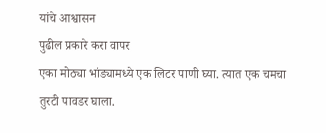यांचे आश्वासन
पुढील प्रकारे करा वापर
एका मोठ्या भांड्यामध्ये एक लिटर पाणी घ्या. त्यात एक चमचा तुरटी पावडर घाला.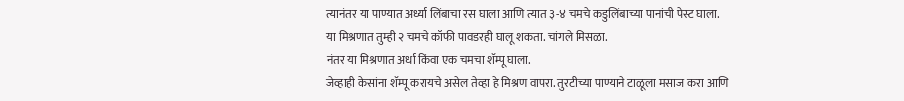त्यानंतर या पाण्यात अर्ध्या लिंबाचा रस घाला आणि त्यात ३-४ चमचे कडुलिंबाच्या पानांची पेस्ट घाला.
या मिश्रणात तुम्ही २ चमचे कॉफी पावडरही घालू शकता. चांगले मिसळा.
नंतर या मिश्रणात अर्धा किंवा एक चमचा शॅम्पू घाला.
जेव्हाही केसांना शॅम्पू करायचे असेल तेव्हा हे मिश्रण वापरा. तुरटीच्या पाण्याने टाळूला मसाज करा आणि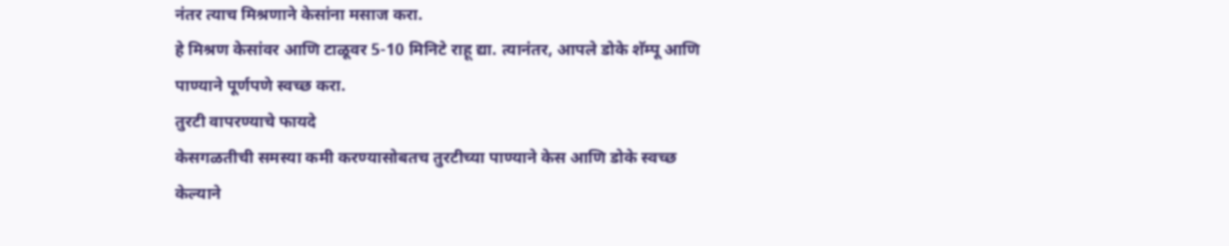नंतर त्याच मिश्रणाने केसांना मसाज करा.
हे मिश्रण केसांवर आणि टाळूवर 5-10 मिनिटे राहू द्या. त्यानंतर, आपले डोके शॅम्पू आणि पाण्याने पूर्णपणे स्वच्छ करा.
तुरटी वापरण्याचे फायदे
केसगळतीची समस्या कमी करण्यासोबतच तुरटीच्या पाण्याने केस आणि डोके स्वच्छ केल्याने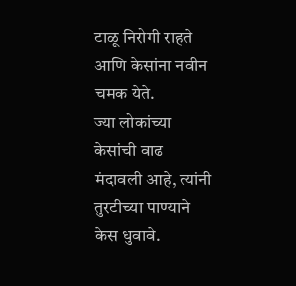टाळू निरोगी राहते आणि केसांना नवीन चमक येते.
ज्या लोकांच्या केसांची वाढ मंदावली आहे, त्यांनी तुरटीच्या पाण्याने केस धुवावे.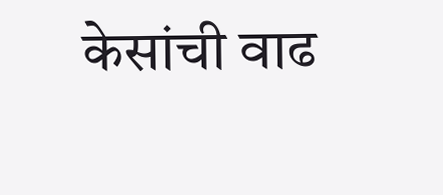केसांची वाढ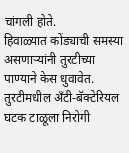चांगली होते.
हिवाळ्यात कोंड्याची समस्या असणाऱ्यांनी तुरटीच्या पाण्याने केस धुवावेत. तुरटीमधील अँटी-बॅक्टेरियल घटक टाळूला निरोगी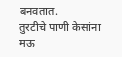बनवतात.
तुरटीचे पाणी केसांना मऊ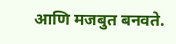आणि मजबुत बनवते.